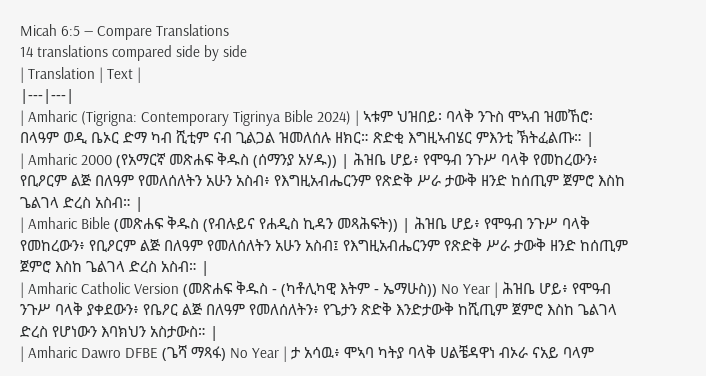Micah 6:5 — Compare Translations
14 translations compared side by side
| Translation | Text |
|---|---|
| Amharic (Tigrigna: Contemporary Tigrinya Bible 2024) | ኣቱም ህዝበይ፡ ባላቅ ንጉስ ሞኣብ ዝመኸሮ፡ በላዓም ወዲ ቤኦር ድማ ካብ ሺቲም ናብ ጊልጋል ዝመለሰሉ ዘክር። ጽድቂ እግዚኣብሄር ምእንቲ ኽትፈልጡ። |
| Amharic 2000 (የአማርኛ መጽሐፍ ቅዱስ (ሰማንያ አሃዱ)) | ሕዝቤ ሆይ፥ የሞዓብ ንጉሥ ባላቅ የመከረውን፥ የቢዖርም ልጅ በለዓም የመለሰለትን አሁን አስብ፥ የእግዚአብሔርንም የጽድቅ ሥራ ታውቅ ዘንድ ከሰጢም ጀምሮ እስከ ጌልገላ ድረስ አስብ። |
| Amharic Bible (መጽሐፍ ቅዱስ (የብሉይና የሐዲስ ኪዳን መጻሕፍት)) | ሕዝቤ ሆይ፥ የሞዓብ ንጉሥ ባላቅ የመከረውን፥ የቢዖርም ልጅ በለዓም የመለሰለትን አሁን አስብ፤ የእግዚአብሔርንም የጽድቅ ሥራ ታውቅ ዘንድ ከሰጢም ጀምሮ እስከ ጌልገላ ድረስ አስብ። |
| Amharic Catholic Version (መጽሐፍ ቅዱስ - (ካቶሊካዊ እትም - ኤማሁስ)) No Year | ሕዝቤ ሆይ፥ የሞዓብ ንጉሥ ባላቅ ያቀደውን፥ የቤዖር ልጅ በለዓም የመለሰለትን፥ የጌታን ጽድቅ እንድታውቅ ከሺጢም ጀምሮ እስከ ጌልገላ ድረስ የሆነውን እባክህን አስታውስ። |
| Amharic Dawro DFBE (ጌሻ ማጻፋ) No Year | ታ አሳዉ፥ ሞኣባ ካትያ ባላቅ ሀልቼዳዋነ ብኦራ ናአይ ባላም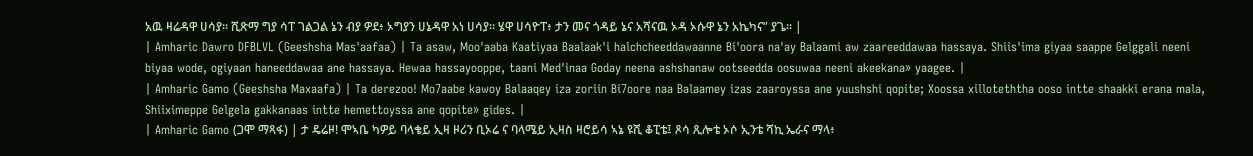አዉ ዛሬዳዋ ሀሳያ። ሺጽማ ግያ ሳፐ ገልጋል ኔን ብያ ዎደ፥ ኦግያን ሀኔዳዋ አነ ሀሳያ። ሄዋ ሀሳዮፐ፥ ታን መና ጎዳይ ኔና አሻናዉ ኦዳ ኦሱዋ ኔን አኬካና” ያጌ። |
| Amharic Dawro DFBLVL (Geeshsha Mas'aafaa) | Ta asaw, Moo'aaba Kaatiyaa Baalaak'i halchcheeddawaanne Bi'oora na'ay Balaami aw zaareeddawaa hassaya. Shiis'ima giyaa saappe Gelggali neeni biyaa wode, ogiyaan haneeddawaa ane hassaya. Hewaa hassayooppe, taani Med'inaa Goday neena ashshanaw ootseedda oosuwaa neeni akeekana» yaagee. |
| Amharic Gamo (Geeshsha Maxaafa) | Ta derezoo! Mo7aabe kawoy Balaaqey iza zoriin Bi7oore naa Balaamey izas zaaroyssa ane yuushshi qopite; Xoossa xilloteththa ooso intte shaakki erana mala, Shiiximeppe Gelgela gakkanaas intte hemettoyssa ane qopite» gides. |
| Amharic Gamo (ጋሞ ማጻፋ) | ታ ዴሬዞ! ሞኣቤ ካዎይ ባላቄይ ኢዛ ዞሪን ቢኦሬ ና ባላሜይ ኢዛስ ዛሮይሳ ኣኔ ዩሺ ቆፒቴ፤ ጾሳ ጺሎቴ ኦሶ ኢንቴ ሻኪ ኤራና ማላ፥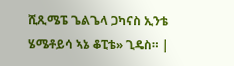ሺጺሜፔ ጌልጌላ ጋካናስ ኢንቴ ሄሜቶይሳ ኣኔ ቆፒቴ» ጊዴስ። |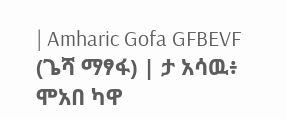| Amharic Gofa GFBEVF (ጌሻ ማፃፋ) | ታ አሳዉ፥ ሞአበ ካዋ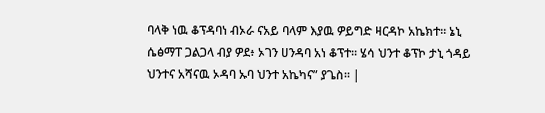ባላቅ ነዉ ቆፕዳባነ ብኦራ ናአይ ባላም እያዉ ዎይግድ ዛርዳኮ አኬክተ። ኔኒ ሴፅማፐ ጋልጋላ ብያ ዎደ፥ ኦገን ሀንዳባ አነ ቆፕተ። ሄሳ ህንተ ቆፕኮ ታኒ ጎዳይ ህንተና አሻናዉ ኦዳባ ኡባ ህንተ አኬካና” ያጌስ። |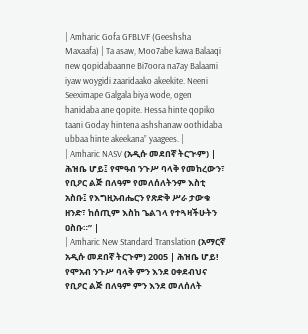| Amharic Gofa GFBLVF (Geeshsha Maxaafa) | Ta asaw, Moo7abe kawa Balaaqi new qopidabaanne Bi7oora na7ay Balaami iyaw woygidi zaaridaako akeekite. Neeni Seeximape Galgala biya wode, ogen hanidaba ane qopite. Hessa hinte qopiko taani Goday hintena ashshanaw oothidaba ubbaa hinte akeekana” yaagees. |
| Amharic NASV (አዲሱ መደበኛ ትርጒም) | ሕዝቤ ሆይ፤ የሞዓብ ንጉሥ ባላቅ የመከረውን፣ የቢዖር ልጅ በለዓም የመለሰለትንም እስቲ አስቡ፤ የእግዚአብሔርን የጽድቅ ሥራ ታውቁ ዘንድ፣ ከሰጢም እስከ ጌልገላ የተጓዛችሁትን ዐስቡ።” |
| Amharic New Standard Translation (አማርኛ አዲሱ መደበኛ ትርጉም) 2005 | ሕዝቤ ሆይ! የሞአብ ንጉሥ ባላቅ ምን እንደ ዐቀደብህና የቢዖር ልጅ በለዓም ምን እንደ መለሰለት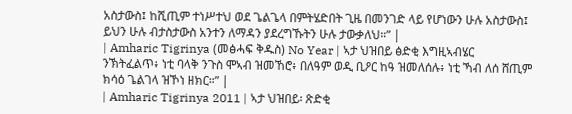አስታውስ፤ ከሺጢም ተነሥተህ ወደ ጌልጌላ በምትሄድበት ጊዜ በመንገድ ላይ የሆነውን ሁሉ አስታውስ፤ ይህን ሁሉ ብታስታውስ አንተን ለማዳን ያደረግኹትን ሁሉ ታውቃለህ።” |
| Amharic Tigrinya (መፅሓፍ ቅዱስ) No Year | ኣታ ህዝበይ ፅድቂ እግዚኣብሄር ንኽትፈልጥ፥ ነቲ ባላቅ ንጉስ ሞኣብ ዝመኸሮ፥ በለዓም ወዲ ቢዖር ከዓ ዝመለሰሉ፥ ነቲ ኻብ ለሰ ሸጢም ክሳዕ ጌልገላ ዝኾነ ዘክር።” |
| Amharic Tigrinya 2011 | ኣታ ህዝበይ፡ ጽድቂ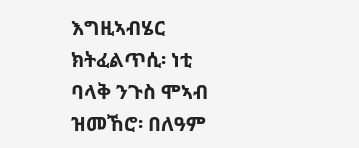እግዚኣብሄር ክትፈልጥሲ፡ ነቲ ባላቅ ንጉስ ሞኣብ ዝመኸሮ፡ በለዓም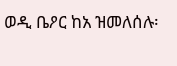ወዲ ቤዖር ከአ ዝመለሰሉ፡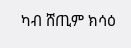ካብ ሸጢም ክሳዕ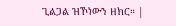ጊልጋል ዝኾነውን ዘክር። |